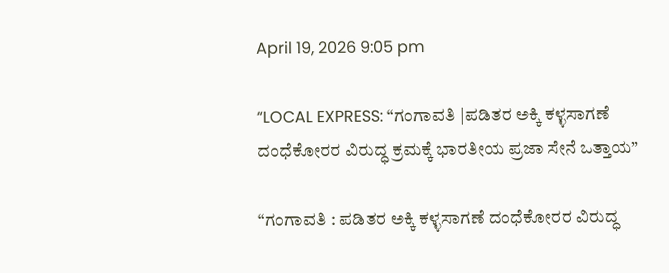April 19, 2026 9:05 pm

“LOCAL EXPRESS: “ಗಂಗಾವತಿ |ಪಡಿತರ ಅಕ್ಕಿ ಕಳ್ಳಸಾಗಣೆ ದಂಧೆಕೋರರ ವಿರುದ್ಧ ಕ್ರಮಕ್ಕೆ ಭಾರತೀಯ ಪ್ರಜಾ ಸೇನೆ ಒತ್ತಾಯ”

“ಗಂಗಾವತಿ : ಪಡಿತರ ಅಕ್ಕಿ ಕಳ್ಳಸಾಗಣೆ ದಂಧೆಕೋರರ ವಿರುದ್ಧ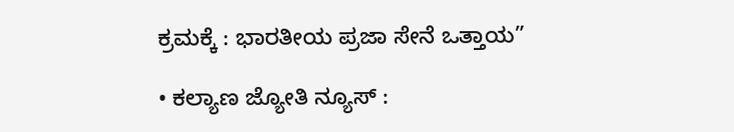ಕ್ರಮಕ್ಕೆ : ಭಾರತೀಯ ಪ್ರಜಾ ಸೇನೆ ಒತ್ತಾಯ”

• ಕಲ್ಯಾಣ ಜ್ಯೋತಿ ನ್ಯೂಸ್‌ :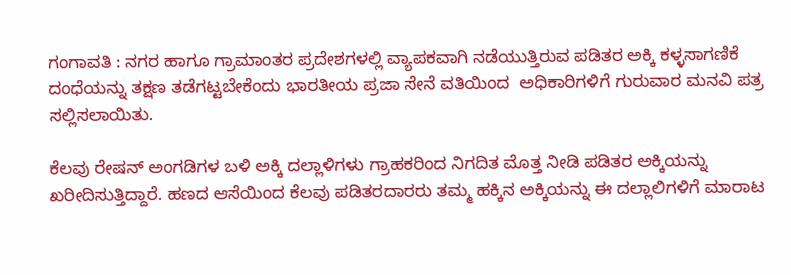ಗಂಗಾವತಿ : ನಗರ ಹಾಗೂ ಗ್ರಾಮಾಂತರ ಪ್ರದೇಶಗಳಲ್ಲಿ ವ್ಯಾಪಕವಾಗಿ ನಡೆಯುತ್ತಿರುವ ಪಡಿತರ ಅಕ್ಕಿ ಕಳ್ಳಸಾಗಣಿಕೆ ದಂಧೆಯನ್ನು ತಕ್ಷಣ ತಡೆಗಟ್ಟಬೇಕೆಂದು ಭಾರತೀಯ ಪ್ರಜಾ ಸೇನೆ ವತಿಯಿಂದ  ಅಧಿಕಾರಿಗಳಿಗೆ ಗುರುವಾರ ಮನವಿ ಪತ್ರ ಸಲ್ಲಿಸಲಾಯಿತು.

ಕೆಲವು ರೇಷನ್ ಅಂಗಡಿಗಳ ಬಳಿ ಅಕ್ಕಿ ದಲ್ಲಾಳಿಗಳು ಗ್ರಾಹಕರಿಂದ ನಿಗದಿತ ಮೊತ್ತ ನೀಡಿ ಪಡಿತರ ಅಕ್ಕಿಯನ್ನು ಖರೀದಿಸುತ್ತಿದ್ದಾರೆ. ಹಣದ ಆಸೆಯಿಂದ ಕೆಲವು ಪಡಿತರದಾರರು ತಮ್ಮ ಹಕ್ಕಿನ ಅಕ್ಕಿಯನ್ನು ಈ ದಲ್ಲಾಲಿಗಳಿಗೆ ಮಾರಾಟ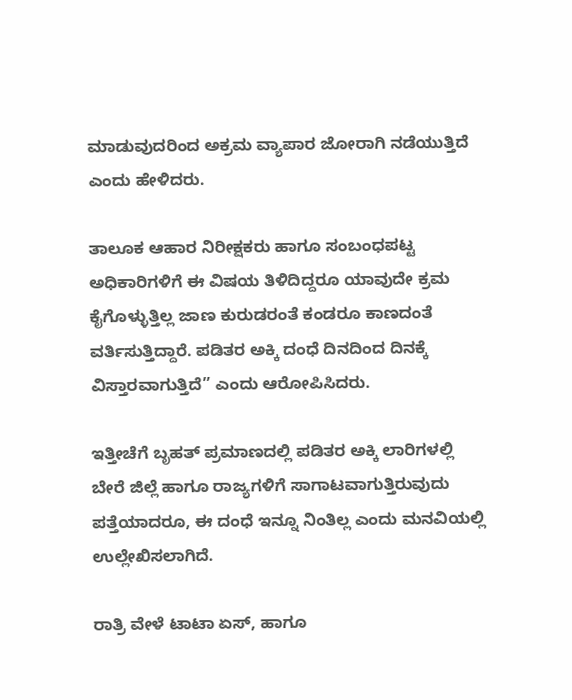ಮಾಡುವುದರಿಂದ ಅಕ್ರಮ ವ್ಯಾಪಾರ ಜೋರಾಗಿ ನಡೆಯುತ್ತಿದೆ ಎಂದು ಹೇಳಿದರು.

ತಾಲೂಕ ಆಹಾರ ನಿರೀಕ್ಷಕರು ಹಾಗೂ ಸಂಬಂಧಪಟ್ಟ ಅಧಿಕಾರಿಗಳಿಗೆ ಈ ವಿಷಯ ತಿಳಿದಿದ್ದರೂ ಯಾವುದೇ ಕ್ರಮ ಕೈಗೊಳ್ಳುತ್ತಿಲ್ಲ ಜಾಣ ಕುರುಡರಂತೆ ಕಂಡರೂ ಕಾಣದಂತೆ ವರ್ತಿಸುತ್ತಿದ್ದಾರೆ. ಪಡಿತರ ಅಕ್ಕಿ ದಂಧೆ ದಿನದಿಂದ ದಿನಕ್ಕೆ ವಿಸ್ತಾರವಾಗುತ್ತಿದೆ” ಎಂದು ಆರೋಪಿಸಿದರು.

ಇತ್ತೀಚೆಗೆ ಬೃಹತ್ ಪ್ರಮಾಣದಲ್ಲಿ ಪಡಿತರ ಅಕ್ಕಿ ಲಾರಿಗಳಲ್ಲಿ ಬೇರೆ ಜಿಲ್ಲೆ ಹಾಗೂ ರಾಜ್ಯಗಳಿಗೆ ಸಾಗಾಟವಾಗುತ್ತಿರುವುದು ಪತ್ತೆಯಾದರೂ, ಈ ದಂಧೆ ಇನ್ನೂ ನಿಂತಿಲ್ಲ ಎಂದು ಮನವಿಯಲ್ಲಿ ಉಲ್ಲೇಖಿಸಲಾಗಿದೆ.

ರಾತ್ರಿ ವೇಳೆ ಟಾಟಾ ಏಸ್, ಹಾಗೂ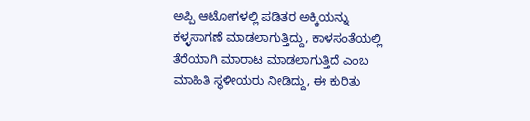ಅಪ್ಪಿ ಆಟೋಗಳಲ್ಲಿ ಪಡಿತರ ಅಕ್ಕಿಯನ್ನು ಕಳ್ಳಸಾಗಣೆ ಮಾಡಲಾಗುತ್ತಿದ್ದು, ಕಾಳಸಂತೆಯಲ್ಲಿ ತೆರೆಯಾಗಿ ಮಾರಾಟ ಮಾಡಲಾಗುತ್ತಿದೆ ಎಂಬ ಮಾಹಿತಿ ಸ್ಥಳೀಯರು ನೀಡಿದ್ದು, ಈ ಕುರಿತು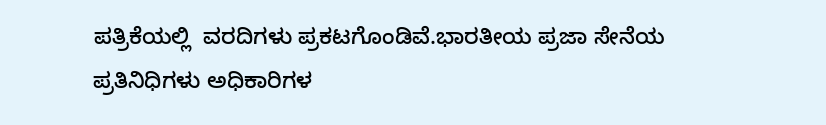ಪತ್ರಿಕೆಯಲ್ಲಿ  ವರದಿಗಳು ಪ್ರಕಟಗೊಂಡಿವೆ.ಭಾರತೀಯ ಪ್ರಜಾ ಸೇನೆಯ ಪ್ರತಿನಿಧಿಗಳು ಅಧಿಕಾರಿಗಳ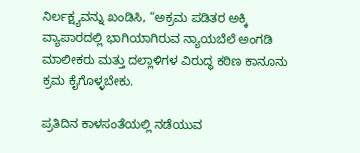ನಿರ್ಲಕ್ಷ್ಯವನ್ನು ಖಂಡಿಸಿ, “ಅಕ್ರಮ ಪಡಿತರ ಅಕ್ಕಿ ವ್ಯಾಪಾರದಲ್ಲಿ ಭಾಗಿಯಾಗಿರುವ ನ್ಯಾಯಬೆಲೆ ಅಂಗಡಿ ಮಾಲೀಕರು ಮತ್ತು ದಲ್ಲಾಳಿಗಳ ವಿರುದ್ಧ ಕಠಿಣ ಕಾನೂನು ಕ್ರಮ ಕೈಗೊಳ್ಳಬೇಕು.

ಪ್ರತಿದಿನ ಕಾಳಸಂತೆಯಲ್ಲಿ ನಡೆಯುವ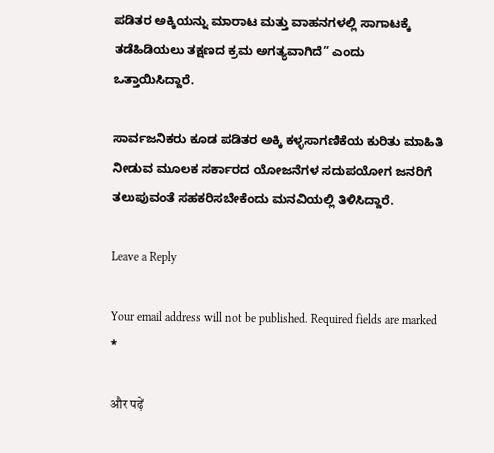ಪಡಿತರ ಅಕ್ಕಿಯನ್ನು ಮಾರಾಟ ಮತ್ತು ವಾಹನಗಳಲ್ಲಿ ಸಾಗಾಟಕ್ಕೆ ತಡೆಹಿಡಿಯಲು ತಕ್ಷಣದ ಕ್ರಮ ಅಗತ್ಯವಾಗಿದೆ” ಎಂದು ಒತ್ತಾಯಿಸಿದ್ದಾರೆ.

ಸಾರ್ವಜನಿಕರು ಕೂಡ ಪಡಿತರ ಅಕ್ಕಿ ಕಳ್ಳಸಾಗಣಿಕೆಯ ಕುರಿತು ಮಾಹಿತಿ ನೀಡುವ ಮೂಲಕ ಸರ್ಕಾರದ ಯೋಜನೆಗಳ ಸದುಪಯೋಗ ಜನರಿಗೆ ತಲುಪುವಂತೆ ಸಹಕರಿಸಬೇಕೆಂದು ಮನವಿಯಲ್ಲಿ ತಿಳಿಸಿದ್ದಾರೆ.

Leave a Reply

Your email address will not be published. Required fields are marked *

और पढ़ें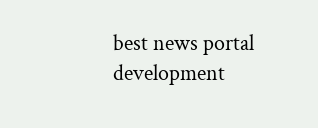best news portal development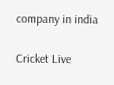company in india

Cricket Live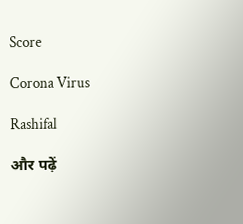Score

Corona Virus

Rashifal

और पढ़ें